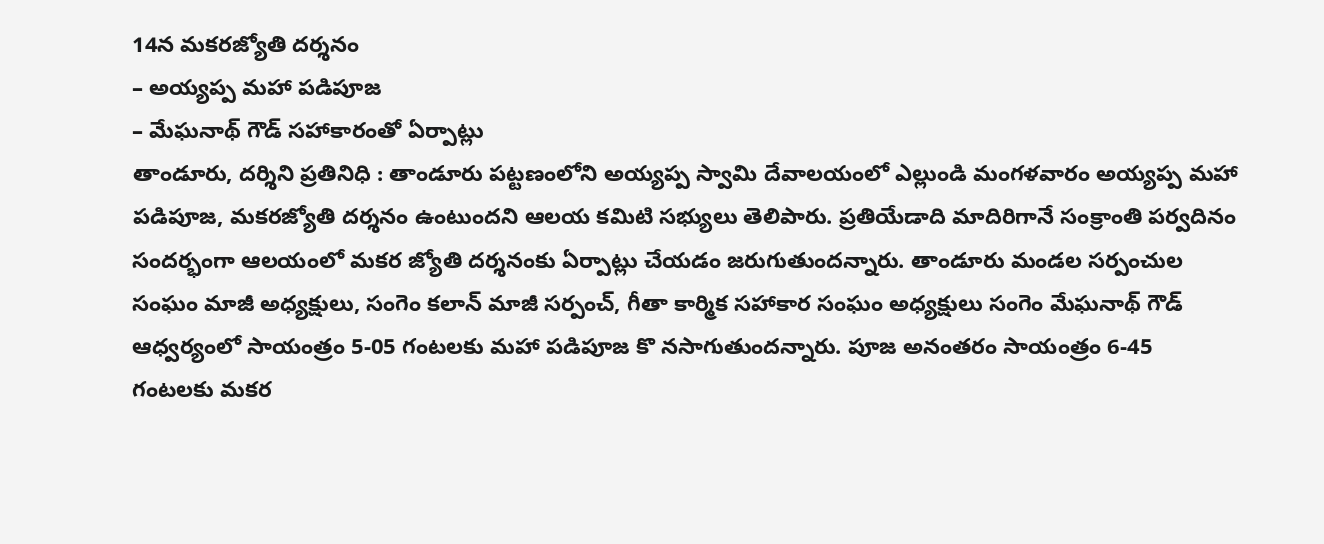14న మకరజ్యోతి దర్శనం
– అయ్యప్ప మహా పడిపూజ
– మేఘనాథ్ గౌడ్ సహాకారంతో ఏర్పాట్లు
తాండూరు, దర్శిని ప్రతినిధి : తాండూరు పట్టణంలోని అయ్యప్ప స్వామి దేవాలయంలో ఎల్లుండి మంగళవారం అయ్యప్ప మహా పడిపూజ, మకరజ్యోతి దర్శనం ఉంటుందని ఆలయ కమిటి సభ్యులు తెలిపారు. ప్రతియేడాది మాదిరిగానే సంక్రాంతి పర్వదినం సందర్భంగా ఆలయంలో మకర జ్యోతి దర్శనంకు ఏర్పాట్లు చేయడం జరుగుతుందన్నారు. తాండూరు మండల సర్పంచుల సంఘం మాజీ అధ్యక్షులు, సంగెం కలాన్ మాజీ సర్పంచ్, గీతా కార్మిక సహాకార సంఘం అధ్యక్షులు సంగెం మేఘనాథ్ గౌడ్ ఆధ్వర్యంలో సాయంత్రం 5-05 గంటలకు మహా పడిపూజ కొ నసాగుతుందన్నారు. పూజ అనంతరం సాయంత్రం 6-45 గంటలకు మకర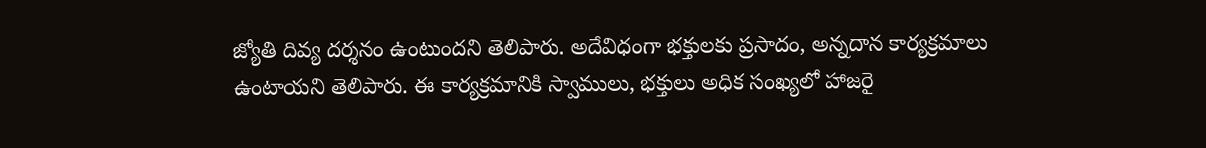జ్యోతి దివ్య దర్శనం ఉంటుందని తెలిపారు. అదేవిధంగా భక్తులకు ప్రసాదం, అన్నదాన కార్యక్రమాలు ఉంటాయని తెలిపారు. ఈ కార్యక్రమానికి స్వాములు, భక్తులు అధిక సంఖ్యలో హాజరై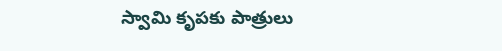స్వామి కృపకు పాత్రులు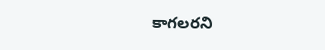కాగలరని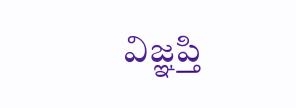విజ్ఞప్తి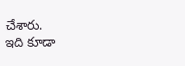చేశారు.
ఇది కూడా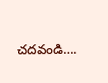చదవండి….